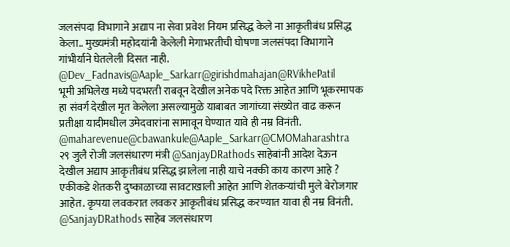जलसंपदा विभागाने अद्याप ना सेवा प्रवेश नियम प्रसिद्ध केले ना आकृतीबंध प्रसिद्ध केला.. मुख्यमंत्री महोदयांनी केलेली मेगाभरतीची घोषणा जलसंपदा विभागाने गांभीर्याने घेतलेली दिसत नाही. @Dev_Fadnavis@Aaple_Sarkarr@girishdmahajan@RVikhePatil
भूमी अभिलेख मध्ये पदभरती राबवून देखील अनेक पदे रिक्त आहेत आणि भूकरमापक हा संवर्ग देखील मृत केलेला असल्यामुळे याबाबत जागांच्या संख्येत वाढ करून प्रतीक्षा यादीमधील उमेदवारांना सामावून घेण्यात यावे ही नम्र विनंती.
@maharevenue@cbawankule@Aaple_Sarkarr@CMOMaharashtra
२९ जुलै रोजी जलसंधारण मंत्री @SanjayDRathods साहेबांनी आदेश देऊन देखील अद्याप आकृतीबंध प्रसिद्ध झालेला नाही याचे नक्की काय कारण आहे ? एकीकडे शेतकरी दुष्काळाच्या सावटाखाली आहेत आणि शेतकऱ्यांची मुले बेरोजगार आहेत. कृपया लवकरात लवकर आकृतीबंध प्रसिद्ध करण्यात यावा ही नम्र विनंती.
@SanjayDRathods साहेब जलसंधारण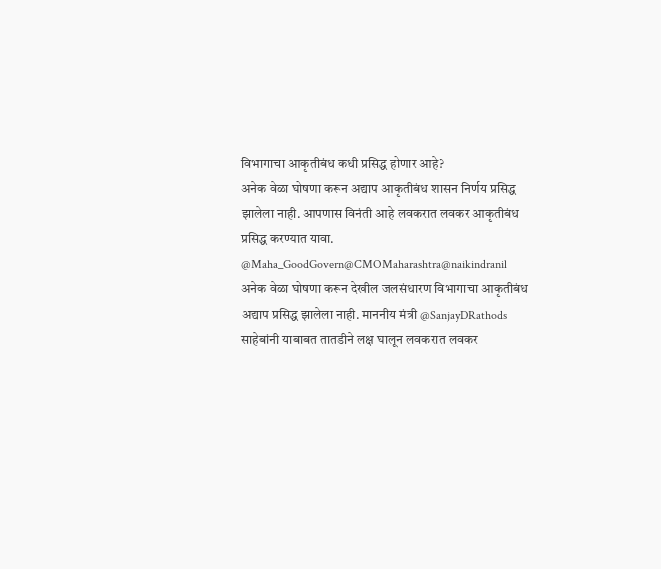विभागाचा आकृतीबंध कधी प्रसिद्ध होणार आहे?
अनेक वेळा घोषणा करून अद्याप आकृतीबंध शासन निर्णय प्रसिद्ध झालेला नाही. आपणास विनंती आहे लवकरात लवकर आकृतीबंध प्रसिद्ध करण्यात यावा.
@Maha_GoodGovern@CMOMaharashtra@naikindranil
अनेक वेळा घोषणा करून देखील जलसंधारण विभागाचा आकृतीबंध अद्याप प्रसिद्ध झालेला नाही. माननीय मंत्री @SanjayDRathods साहेबांनी याबाबत तातडीने लक्ष घालून लवकरात लवकर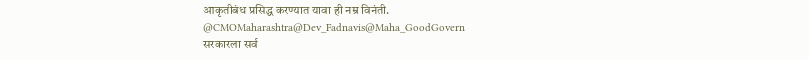आकृतीबंध प्रसिद्ध करण्यात यावा ही नम्र विनंती.
@CMOMaharashtra@Dev_Fadnavis@Maha_GoodGovern
सरकारला सर्व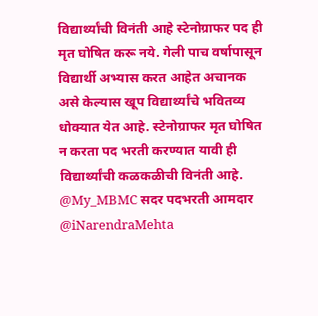विद्यार्थ्यांची विनंती आहे स्टेनोग्राफर पद ही मृत घोषित करू नये. गेली पाच वर्षापासून विद्यार्थी अभ्यास करत आहेत अचानक असे केल्यास खूप विद्यार्थ्यांचे भवितव्य धोक्यात येत आहे. स्टेनोग्राफर मृत घोषित न करता पद भरती करण्यात यावी ही विद्यार्थ्यांची कळकळीची विनंती आहे.
@My_MBMC सदर पदभरती आमदार @iNarendraMehta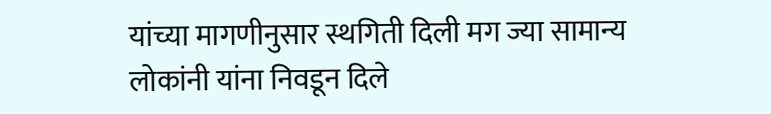यांच्या मागणीनुसार स्थगिती दिली मग ज्या सामान्य लोकांनी यांना निवडून दिले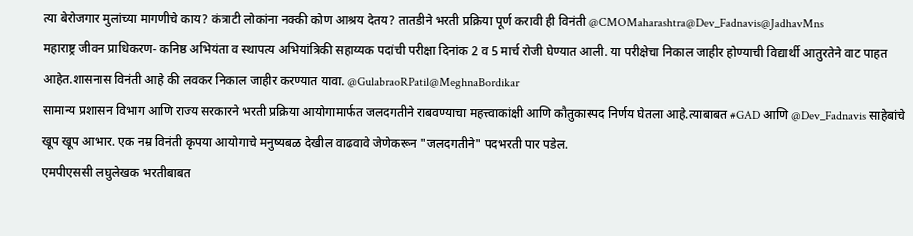त्या बेरोजगार मुलांच्या मागणीचे काय? कंत्राटी लोकांना नक्की कोण आश्रय देतय? तातडीने भरती प्रक्रिया पूर्ण करावी ही विनंती @CMOMaharashtra@Dev_Fadnavis@JadhavMns
महाराष्ट्र जीवन प्राधिकरण- कनिष्ठ अभियंता व स्थापत्य अभियांत्रिकी सहाय्यक पदांची परीक्षा दिनांक 2 व 5 मार्च रोजी घेण्यात आली. या परीक्षेचा निकाल जाहीर होण्याची विद्यार्थी आतुरतेने वाट पाहत आहेत.शासनास विनंती आहे की लवकर निकाल जाहीर करण्यात यावा. @GulabraoRPatil@MeghnaBordikar
सामान्य प्रशासन विभाग आणि राज्य सरकारने भरती प्रक्रिया आयोगामार्फत जलदगतीने राबवण्याचा महत्त्वाकांक्षी आणि कौतुकास्पद निर्णय घेतला आहे.त्याबाबत #GAD आणि @Dev_Fadnavis साहेबांचे खूप खूप आभार. एक नम्र विनंती कृपया आयोगाचे मनुष्यबळ देखील वाढवावे जेणेकरून "जलदगतीने" पदभरती पार पडेल.
एमपीएससी लघुलेखक भरतीबाबत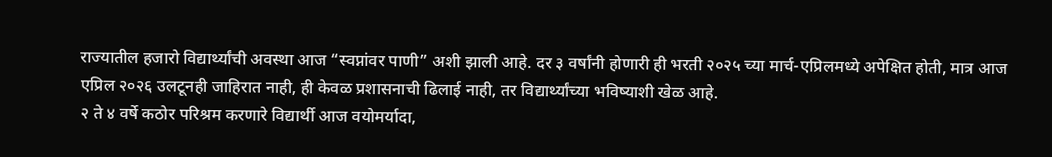राज्यातील हजारो विद्यार्थ्यांची अवस्था आज “स्वप्नांवर पाणी” अशी झाली आहे. दर ३ वर्षांनी होणारी ही भरती २०२५ च्या मार्च-एप्रिलमध्ये अपेक्षित होती, मात्र आज एप्रिल २०२६ उलटूनही जाहिरात नाही, ही केवळ प्रशासनाची ढिलाई नाही, तर विद्यार्थ्यांच्या भविष्याशी खेळ आहे.
२ ते ४ वर्षे कठोर परिश्रम करणारे विद्यार्थी आज वयोमर्यादा,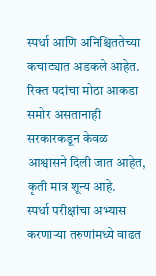स्पर्धा आणि अनिश्चिततेच्या कचाट्यात अडकले आहेत. रिक्त पदांचा मोठा आकडा समोर असतानाही सरकारकडून केवळ आश्वासने दिली जात आहेत, कृती मात्र शून्य आहे.
स्पर्धा परीक्षांचा अभ्यास करणाऱ्या तरुणांमध्ये वाढत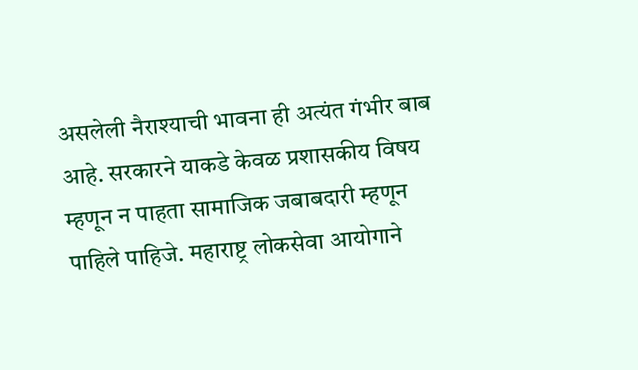असलेली नैराश्याची भावना ही अत्यंत गंभीर बाब आहे. सरकारने याकडे केवळ प्रशासकीय विषय म्हणून न पाहता सामाजिक जबाबदारी म्हणून पाहिले पाहिजे. महाराष्ट्र लोकसेवा आयोगाने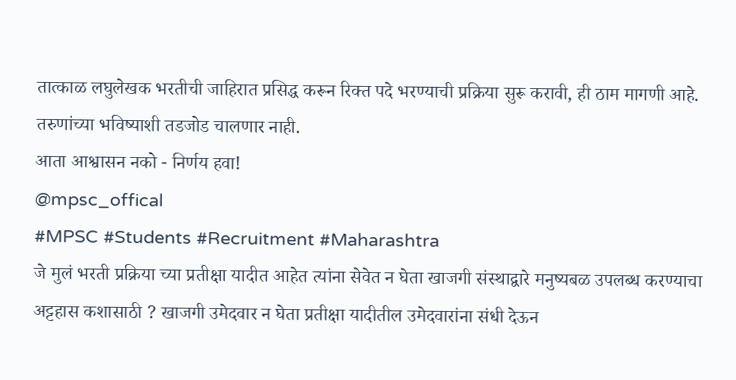तात्काळ लघुलेखक भरतीची जाहिरात प्रसिद्ध करून रिक्त पदे भरण्याची प्रक्रिया सुरू करावी, ही ठाम मागणी आहे.
तरुणांच्या भविष्याशी तडजोड चालणार नाही.
आता आश्वासन नको - निर्णय हवा!
@mpsc_offical
#MPSC #Students #Recruitment #Maharashtra
जे मुलं भरती प्रक्रिया च्या प्रतीक्षा यादीत आहेत त्यांना सेवेत न घेता खाजगी संस्थाद्वारे मनुष्यबळ उपलब्ध करण्याचा अट्टहास कशासाठी ? खाजगी उमेदवार न घेता प्रतीक्षा यादीतील उमेदवारांना संधी देऊन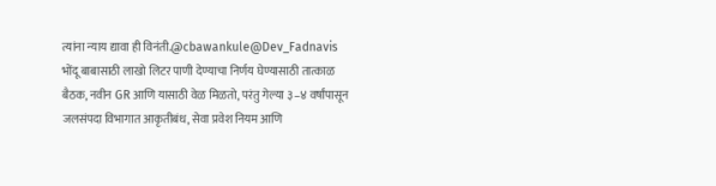त्यांना न्याय द्यावा ही विनंती.@cbawankule@Dev_Fadnavis
भोंदू बाबासाठी लाखो लिटर पाणी देण्याचा निर्णय घेण्यासाठी तात्काळ बैठक, नवीन GR आणि यासाठी वेळ मिळतो, परंतु गेल्या ३–४ वर्षांपासून जलसंपदा विभागात आकृतीबंध, सेवा प्रवेश नियम आणि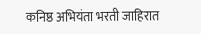कनिष्ठ अभियंता भरती जाहिरात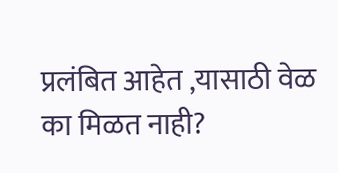प्रलंबित आहेत ,यासाठी वेळ का मिळत नाही?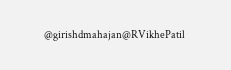@girishdmahajan@RVikhePatil